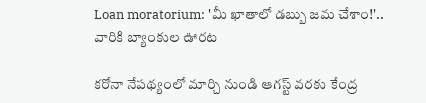Loan moratorium: 'మీ ఖాతాలో డబ్బు జమ చేశాం!'.. వారికి బ్యాంకుల ఊరట

కరోనా నేపథ్యంలో మార్చి నుండి ఆగస్ట్ వరకు కేంద్ర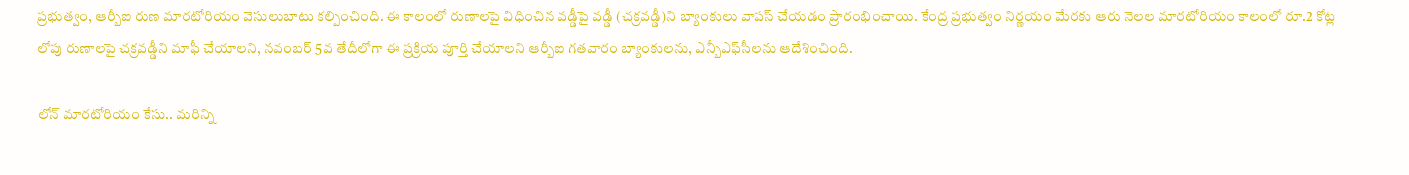ప్రభుత్వం, ఆర్బీఐ రుణ మారటోరియం వెసులుబాటు కల్పించింది. ఈ కాలంలో రుణాలపై విధించిన వడ్డీపై వడ్డీ (చక్రవడ్డీ)ని బ్యాంకులు వాపస్ చేయడం ప్రారంభించాయి. కేంద్ర ప్రభుత్వం నిర్ణయం మేరకు ఆరు నెలల మారటోరియం కాలంలో రూ.2 కోట్ల లోపు రుణాలపై చక్రవడ్డీని మాఫీ చేయాలని, నవంబర్ 5వ తేదీలోగా ఈ ప్రక్రియ పూర్తి చేయాలని ఆర్బీఐ గతవారం బ్యాంకులను, ఎన్బీఎఫ్‌సీలను ఆదేశించింది.

లోన్ మారటోరియం కేసు.. మరిన్ని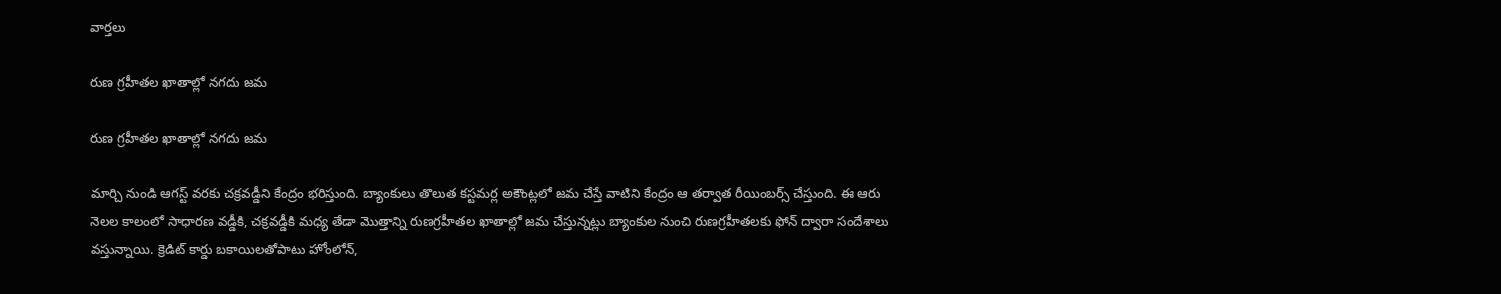వార్తలు

రుణ గ్రహీతల ఖాతాల్లో నగదు జమ

రుణ గ్రహీతల ఖాతాల్లో నగదు జమ

మార్చి నుండి ఆగస్ట్ వరకు చక్రవడ్డీని కేంద్రం భరిస్తుంది. బ్యాంకులు తొలుత కస్టమర్ల అకౌంట్లలో జమ చేస్తే వాటిని కేంద్రం ఆ తర్వాత రీయింబర్స్ చేస్తుంది. ఈ ఆరు నెలల కాలంలో సాధారణ వడ్డీకి, చక్రవడ్డీకి మధ్య తేడా మొత్తాన్ని రుణగ్రహీతల ఖాతాల్లో జమ చేస్తున్నట్లు బ్యాంకుల నుంచి రుణగ్రహీతలకు ఫోన్ ద్వారా సందేశాలు వస్తున్నాయి. క్రెడిట్ కార్డు బకాయిలతోపాటు హోంలోన్,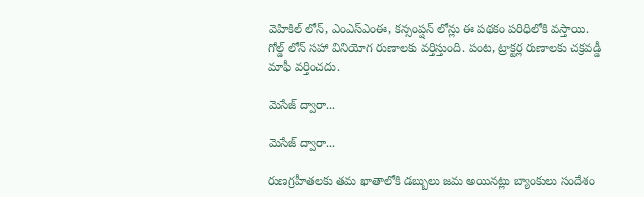వెహికిల్ లోన్, ఎంఎస్ఎంఈ, కన్సంప్షన్ లోన్లు ఈ పథకం పరిధిలోకి వస్తాయి. గోల్డ్ లోన్ సహా వినియోగ రుణాలకు వర్తిస్తుంది. పంట, ట్రాక్టర్ల రుణాలకు చక్రవడ్డీ మాఫీ వర్తించదు.

మెసేజ్ ద్వారా...

మెసేజ్ ద్వారా...

రుణగ్రహీతలకు తమ ఖాతాలోకి డబ్బులు జమ అయినట్లు బ్యాంకులు సందేశం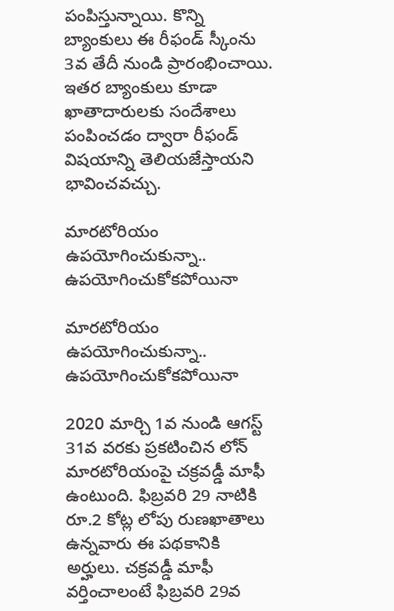పంపిస్తున్నాయి. కొన్ని బ్యాంకులు ఈ రీఫండ్ స్కీంను 3వ తేదీ నుండి ప్రారంభించాయి. ఇతర బ్యాంకులు కూడా ఖాతాదారులకు సందేశాలు పంపించడం ద్వారా రీఫండ్ విషయాన్ని తెలియజేస్తాయని భావించవచ్చు.

మారటోరియం ఉపయోగించుకున్నా.. ఉపయోగించుకోకపోయినా

మారటోరియం ఉపయోగించుకున్నా.. ఉపయోగించుకోకపోయినా

2020 మార్చి 1వ నుండి ఆగస్ట్ 31వ వరకు ప్రకటించిన లోన్ మారటోరియంపై చక్రవడ్డీ మాఫీ ఉంటుంది. ఫిబ్రవరి 29 నాటికి రూ.2 కోట్ల లోపు రుణఖాతాలు ఉన్నవారు ఈ పథకానికి అర్హులు. చక్రవడ్డీ మాఫీ వర్తించాలంటే ఫిబ్రవరి 29వ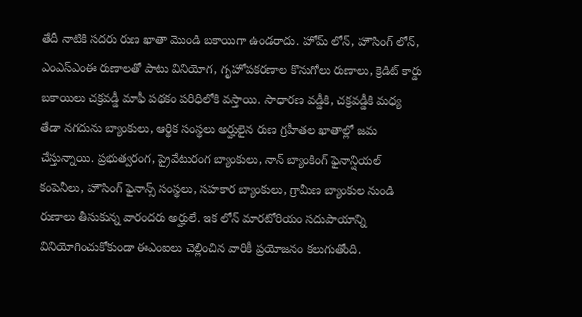తేదీ నాటికి సదరు రుణ ఖాతా మొండి బకాయిగా ఉండరాదు. హోమ్ లోన్, హౌసింగ్ లోన్, ఎంఎస్ఎంఈ రుణాలతో పాటు వినియోగ, గృహోపకరణాల కొనుగోలు రుణాలు, క్రెడిట్ కార్డు బకాయిలు చక్రవడ్డీ మాఫీ పథకం పరిధిలోకి వస్తాయి. సాధారణ వడ్డీకి, చక్రవడ్డీకి మధ్య తేడా నగదును బ్యాంకులు, ఆర్థిక సంస్థలు అర్హులైన రుణ గ్రహీతల ఖాతాల్లో జమ చేస్తున్నాయి. ప్రభుత్వరంగ, ప్రైవేటురంగ బ్యాంకులు, నాన్ బ్యాంకింగ్ ఫైనాన్షియల్ కంపెనీలు, హౌసింగ్ ఫైనాన్స్ సంస్థలు, సహకార బ్యాంకులు, గ్రామీణ బ్యాంకుల నుండి రుణాలు తీసుకున్న వారందరు అర్హులే. ఇక లోన్ మారటోరియం సదుపాయాన్ని వినియోగించుకోకుండా ఈఎంఐలు చెల్లించిన వారికీ ప్రయోజనం కలుగుతోంది.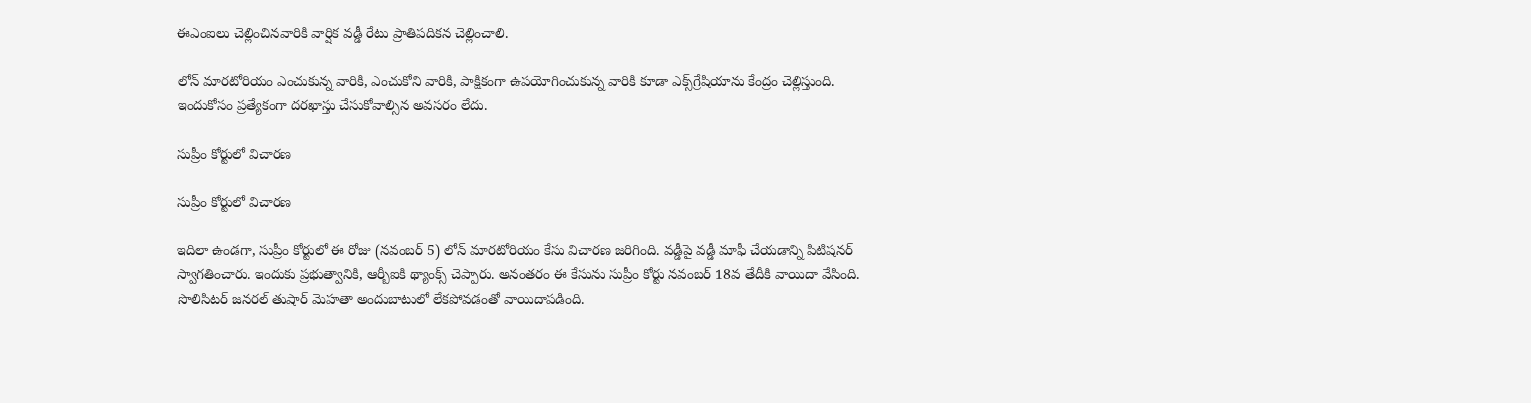ఈఎంఐలు చెల్లించినవారికి వార్షిక వడ్డీ రేటు ప్రాతిపదికన చెల్లించాలి.

లోన్ మారటోరియం ఎంచుకున్న వారికి, ఎంచుకోని వారికి, పాక్షికంగా ఉపయోగించుకున్న వారికి కూడా ఎక్స్‌గ్రేషియాను కేంద్రం చెల్లిస్తుంది. ఇందుకోసం ప్రత్యేకంగా దరఖాస్తు చేసుకోవాల్సిన అవసరం లేదు.

సుప్రీం కోర్టులో విచారణ

సుప్రీం కోర్టులో విచారణ

ఇదిలా ఉండగా, సుప్రీం కోర్టులో ఈ రోజు (నవంబర్ 5) లోన్ మారటోరియం కేసు విచారణ జరిగింది. వడ్డీపై వడ్డీ మాఫీ చేయడాన్ని పిటిషనర్ స్వాగతించారు. ఇందుకు ప్రభుత్వానికి, ఆర్బీఐకి థ్యాంక్స్ చెప్పారు. అనంతరం ఈ కేసును సుప్రీం కోర్టు నవంబర్ 18వ తేదీకి వాయిదా వేసింది. సొలిసిటర్ జనరల్ తుషార్ మెహతా అందుబాటులో లేకపోవడంతో వాయిదాపడింది.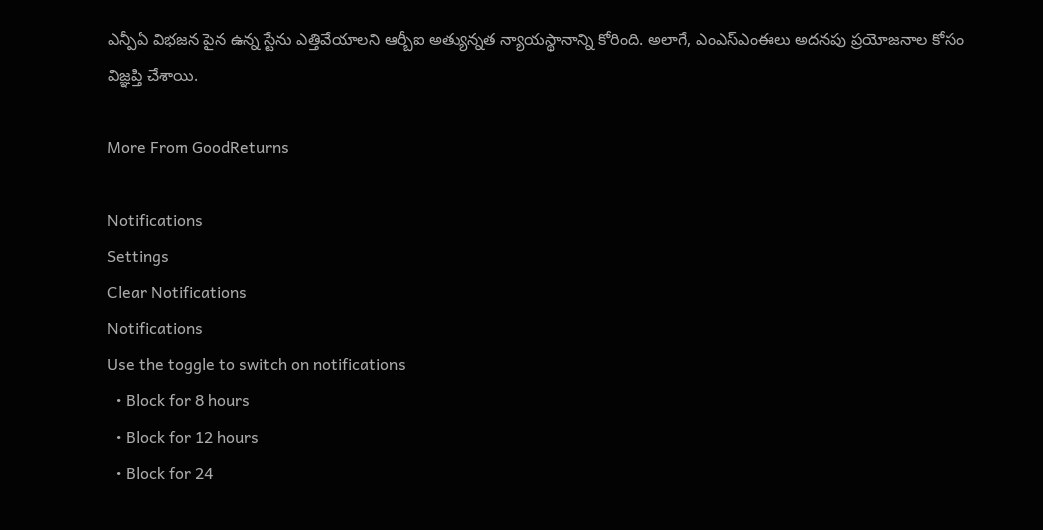ఎన్పీఏ విభజన పైన ఉన్న స్టేను ఎత్తివేయాలని ఆర్బీఐ అత్యున్నత న్యాయస్థానాన్ని కోరింది. అలాగే, ఎంఎస్ఎంఈలు అదనపు ప్రయోజనాల కోసం విజ్ఞప్తి చేశాయి.

More From GoodReturns

Notifications
Settings
Clear Notifications
Notifications
Use the toggle to switch on notifications
  • Block for 8 hours
  • Block for 12 hours
  • Block for 24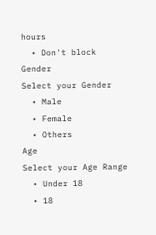hours
  • Don't block
Gender
Select your Gender
  • Male
  • Female
  • Others
Age
Select your Age Range
  • Under 18
  • 18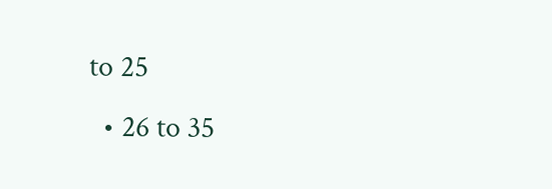to 25
  • 26 to 35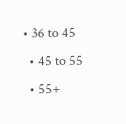• 36 to 45
  • 45 to 55
  • 55+